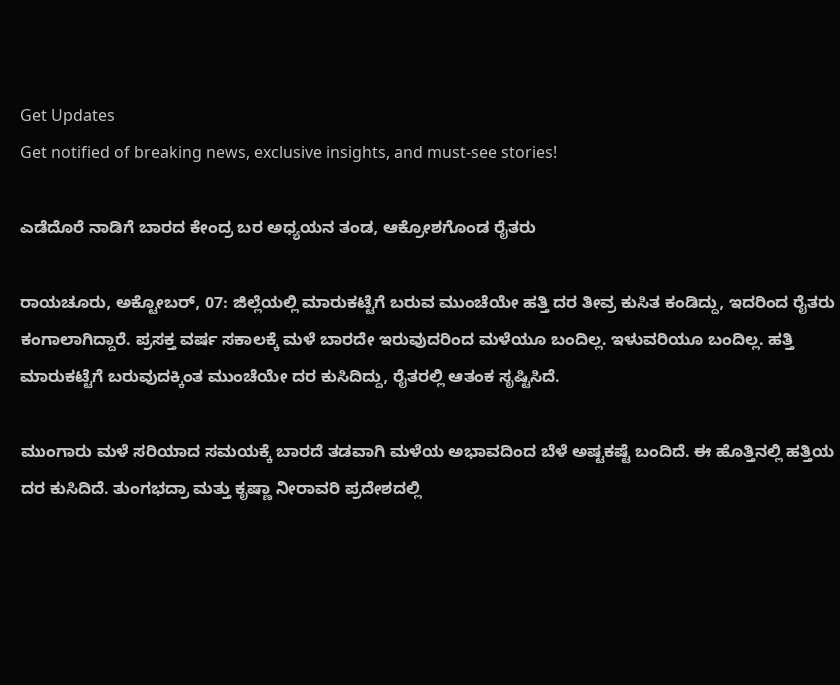Get Updates
Get notified of breaking news, exclusive insights, and must-see stories!

ಎಡೆದೊರೆ ನಾಡಿಗೆ ಬಾರದ ಕೇಂದ್ರ ಬರ ಅಧ್ಯಯನ ತಂಡ, ಆಕ್ರೋಶಗೊಂಡ ರೈತರು

ರಾಯಚೂರು, ಅಕ್ಟೋಬರ್‌, 07: ಜಿಲ್ಲೆಯಲ್ಲಿ ಮಾರುಕಟ್ಟೆಗೆ ಬರುವ ಮುಂಚೆಯೇ ಹತ್ತಿ ದರ ತೀವ್ರ ಕುಸಿತ ಕಂಡಿದ್ದು, ಇದರಿಂದ ರೈತರು ಕಂಗಾಲಾಗಿದ್ದಾರೆ. ಪ್ರಸಕ್ತ ವರ್ಷ ಸಕಾಲಕ್ಕೆ ಮಳೆ ಬಾರದೇ ಇರುವುದರಿಂದ ಮಳೆಯೂ ಬಂದಿಲ್ಲ. ಇಳುವರಿಯೂ ಬಂದಿಲ್ಲ. ಹತ್ತಿ ಮಾರುಕಟ್ಟೆಗೆ ಬರುವುದಕ್ಕಿಂತ ಮುಂಚೆಯೇ ದರ ಕುಸಿದಿದ್ದು, ರೈತರಲ್ಲಿ ಆತಂಕ ಸೃಷ್ಟಿಸಿದೆ.

ಮುಂಗಾರು ಮಳೆ ಸರಿಯಾದ ಸಮಯಕ್ಕೆ ಬಾರದೆ ತಡವಾಗಿ ಮಳೆಯ ಅಭಾವದಿಂದ ಬೆಳೆ ಅಷ್ಟಕಷ್ಟೆ ಬಂದಿದೆ. ಈ ಹೊತ್ತಿನಲ್ಲಿ ಹತ್ತಿಯ ದರ ಕುಸಿದಿದೆ. ತುಂಗಭದ್ರಾ ಮತ್ತು ಕೃಷ್ಣಾ ನೀರಾವರಿ ಪ್ರದೇಶದಲ್ಲಿ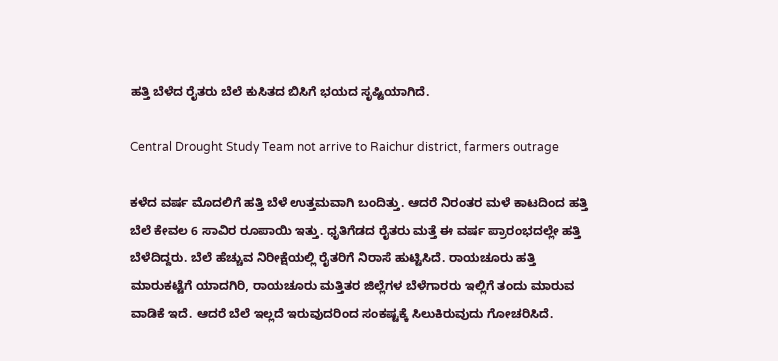ಹತ್ತಿ ಬೆಳೆದ ರೈತರು ಬೆಲೆ ಕುಸಿತದ ಬಿಸಿಗೆ ಭಯದ ಸೃಷ್ಟಿಯಾಗಿದೆ.

Central Drought Study Team not arrive to Raichur district, farmers outrage

ಕಳೆದ ವರ್ಷ ಮೊದಲಿಗೆ ಹತ್ತಿ ಬೆಳೆ ಉತ್ತಮವಾಗಿ ಬಂದಿತ್ತು. ಆದರೆ ನಿರಂತರ ಮಳೆ ಕಾಟದಿಂದ ಹತ್ತಿ ಬೆಲೆ ಕೇವಲ 6 ಸಾವಿರ ರೂಪಾಯಿ ಇತ್ತು. ಧೃತಿಗೆಡದ ರೈತರು ಮತ್ತೆ ಈ ವರ್ಷ ಪ್ರಾರಂಭದಲ್ಲೇ ಹತ್ತಿ ಬೆಳೆದಿದ್ದರು. ಬೆಲೆ ಹೆಚ್ಚುವ ನಿರೀಕ್ಷೆಯಲ್ಲಿ ರೈತರಿಗೆ ನಿರಾಸೆ ಹುಟ್ಟಿಸಿದೆ. ರಾಯಚೂರು ಹತ್ತಿ ಮಾರುಕಟ್ಟೆಗೆ ಯಾದಗಿರಿ, ರಾಯಚೂರು ಮತ್ತಿತರ ಜಿಲ್ಲೆಗಳ ಬೆಳೆಗಾರರು ಇಲ್ಲಿಗೆ ತಂದು ಮಾರುವ ವಾಡಿಕೆ ಇದೆ. ಆದರೆ ಬೆಲೆ ಇಲ್ಲದೆ ಇರುವುದರಿಂದ ಸಂಕಷ್ಟಕ್ಕೆ ಸಿಲುಕಿರುವುದು ಗೋಚರಿಸಿದೆ.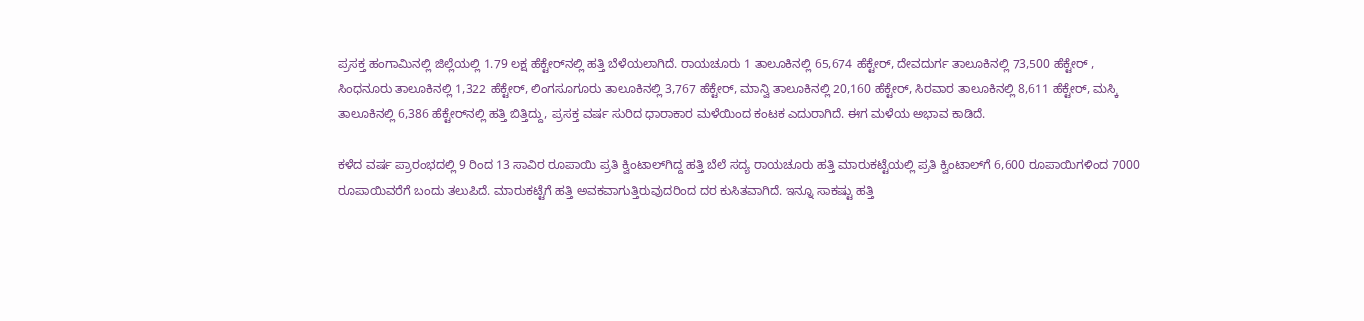ಪ್ರಸಕ್ತ ಹಂಗಾಮಿನಲ್ಲಿ ಜಿಲ್ಲೆಯಲ್ಲಿ 1.79 ಲಕ್ಷ ಹೆಕ್ಟೇರ್‌ನಲ್ಲಿ ಹತ್ತಿ ಬೆಳೆಯಲಾಗಿದೆ. ರಾಯಚೂರು 1 ತಾಲೂಕಿನಲ್ಲಿ 65,674 ಹೆಕ್ಟೇರ್‌, ದೇವದುರ್ಗ ತಾಲೂಕಿನಲ್ಲಿ 73,500 ಹೆಕ್ಟೇರ್ , ಸಿಂಧನೂರು ತಾಲೂಕಿನಲ್ಲಿ 1,322 ಹೆಕ್ಟೇರ್‌, ಲಿಂಗಸೂಗೂರು ತಾಲೂಕಿನಲ್ಲಿ 3,767 ಹೆಕ್ಟೇರ್‌, ಮಾನ್ವಿ ತಾಲೂಕಿನಲ್ಲಿ 20,160 ಹೆಕ್ಟೇರ್‌, ಸಿರವಾರ ತಾಲೂಕಿನಲ್ಲಿ 8,611 ಹೆಕ್ಟೇರ್‌, ಮಸ್ಕಿ ತಾಲೂಕಿನಲ್ಲಿ 6,386 ಹೆಕ್ಟೇರ್‌ನಲ್ಲಿ ಹತ್ತಿ ಬಿತ್ತಿದ್ದು, ಪ್ರಸಕ್ತ ವರ್ಷ ಸುರಿದ ಧಾರಾಕಾರ ಮಳೆಯಿಂದ ಕಂಟಕ ಎದುರಾಗಿದೆ. ಈಗ ಮಳೆಯ ಅಭಾವ ಕಾಡಿದೆ.

ಕಳೆದ ವರ್ಷ ಪ್ರಾರಂಭದಲ್ಲಿ 9 ರಿಂದ 13 ಸಾವಿರ ರೂಪಾಯಿ ಪ್ರತಿ ಕ್ವಿಂಟಾಲ್‌ಗಿದ್ದ ಹತ್ತಿ ಬೆಲೆ ಸದ್ಯ ರಾಯಚೂರು ಹತ್ತಿ ಮಾರುಕಟ್ಟೆಯಲ್ಲಿ ಪ್ರತಿ ಕ್ವಿಂಟಾಲ್‌ಗೆ 6,600 ರೂಪಾಯಿಗಳಿಂದ 7000 ರೂಪಾಯಿವರೆಗೆ ಬಂದು ತಲುಪಿದೆ. ಮಾರುಕಟ್ಟೆಗೆ ಹತ್ತಿ ಅವಕವಾಗುತ್ತಿರುವುದರಿಂದ ದರ ಕುಸಿತವಾಗಿದೆ. ಇನ್ನೂ ಸಾಕಷ್ಟು ಹತ್ತಿ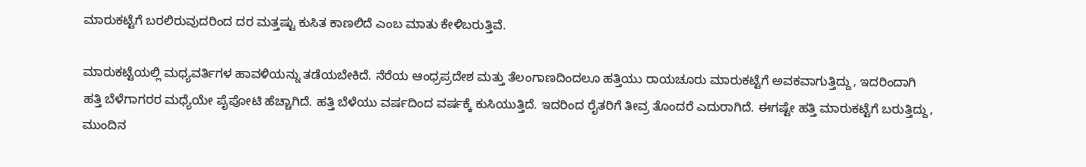ಮಾರುಕಟ್ಟೆಗೆ ಬರಲಿರುವುದರಿಂದ ದರ ಮತ್ತಷ್ಟು ಕುಸಿತ ಕಾಣಲಿದೆ ಎಂಬ ಮಾತು ಕೇಳಿಬರುತ್ತಿವೆ.

ಮಾರುಕಟ್ಟೆಯಲ್ಲಿ ಮಧ್ಯವರ್ತಿಗಳ ಹಾವಳಿಯನ್ನು ತಡೆಯಬೇಕಿದೆ. ನೆರೆಯ ಆಂಧ್ರಪ್ರದೇಶ ಮತ್ತು ತೆಲಂಗಾಣದಿಂದಲೂ ಹತ್ತಿಯು ರಾಯಚೂರು ಮಾರುಕಟ್ಟೆಗೆ ಅವಕವಾಗುತ್ತಿದ್ದು, ಇದರಿಂದಾಗಿ ಹತ್ತಿ ಬೆಳೆಗಾಗರರ ಮಧ್ಯೆಯೇ ಪೈಪೋಟಿ ಹೆಚ್ಚಾಗಿದೆ. ಹತ್ತಿ ಬೆಳೆಯು ವರ್ಷದಿಂದ ವರ್ಷಕ್ಕೆ ಕುಸಿಯುತ್ತಿದೆ. ಇದರಿಂದ ರೈತರಿಗೆ ತೀವ್ರ ತೊಂದರೆ ಎದುರಾಗಿದೆ. ಈಗಷ್ಟೇ ಹತ್ತಿ ಮಾರುಕಟ್ಟೆಗೆ ಬರುತ್ತಿದ್ದು, ಮುಂದಿನ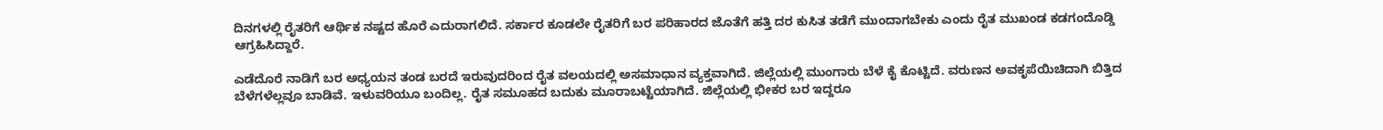ದಿನಗಳಲ್ಲಿ ರೈತರಿಗೆ ಆರ್ಥಿಕ ನಷ್ಟದ ಹೊರೆ ಎದುರಾಗಲಿದೆ. ಸರ್ಕಾರ ಕೂಡಲೇ ರೈತರಿಗೆ ಬರ ಪರಿಹಾರದ ಜೊತೆಗೆ ಹತ್ತಿ ದರ ಕುಸಿತ ತಡೆಗೆ ಮುಂದಾಗಬೇಕು ಎಂದು ರೈತ ಮುಖಂಡ ಕಡಗಂದೊಡ್ಡಿ ಆಗ್ರಹಿಸಿದ್ದಾರೆ.

ಎಡೆದೊರೆ ನಾಡಿಗೆ ಬರ ಅಧ್ಯಯನ ತಂಡ ಬರದೆ ಇರುವುದರಿಂದ ರೈತ ವಲಯದಲ್ಲಿ ಅಸಮಾಧಾನ ವ್ಯಕ್ತವಾಗಿದೆ. ಜಿಲ್ಲೆಯಲ್ಲಿ ಮುಂಗಾರು ಬೆಳೆ ಕೈ ಕೊಟ್ಟಿದೆ. ವರುಣನ ಅವಕೃಪೆಯಿಚಿದಾಗಿ ಬಿತ್ತಿದ ಬೆಳೆಗಳೆಲ್ಲವೂ ಬಾಡಿವೆ. ಇಳುವರಿಯೂ ಬಂದಿಲ್ಲ. ರೈತ ಸಮೂಹದ ಬದುಕು ಮೂರಾಬಟ್ಟೆಯಾಗಿದೆ. ಜಿಲ್ಲೆಯಲ್ಲಿ ಭೀಕರ ಬರ ಇದ್ದರೂ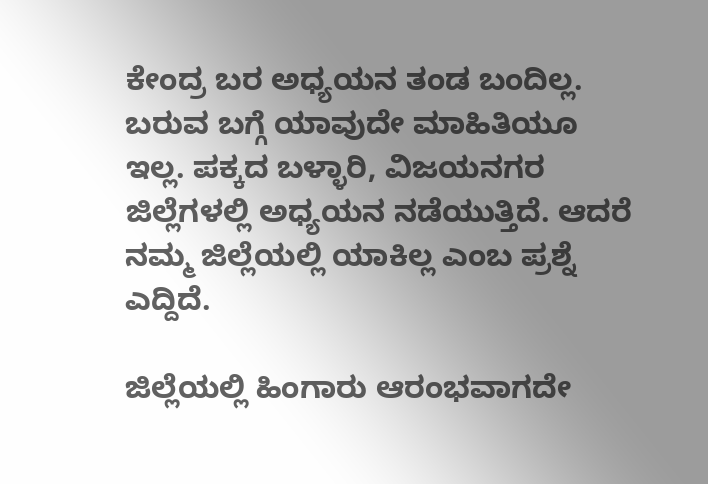ಕೇಂದ್ರ ಬರ ಅಧ್ಯಯನ ತಂಡ ಬಂದಿಲ್ಲ. ಬರುವ ಬಗ್ಗೆ ಯಾವುದೇ ಮಾಹಿತಿಯೂ ಇಲ್ಲ. ಪಕ್ಕದ ಬಳ್ಳಾರಿ, ವಿಜಯನಗರ ಜಿಲ್ಲೆಗಳಲ್ಲಿ ಅಧ್ಯಯನ ನಡೆಯುತ್ತಿದೆ. ಆದರೆ ನಮ್ಮ ಜಿಲ್ಲೆಯಲ್ಲಿ ಯಾಕಿಲ್ಲ ಎಂಬ ಪ್ರಶ್ನೆ ಎದ್ದಿದೆ.

ಜಿಲ್ಲೆಯಲ್ಲಿ ಹಿಂಗಾರು ಆರಂಭವಾಗದೇ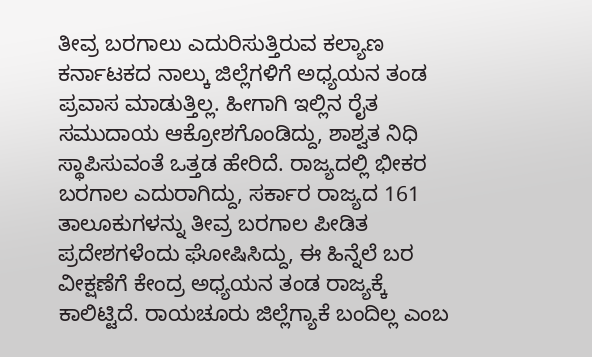ತೀವ್ರ ಬರಗಾಲು ಎದುರಿಸುತ್ತಿರುವ ಕಲ್ಯಾಣ ಕರ್ನಾಟಕದ ನಾಲ್ಕು ಜಿಲ್ಲೆಗಳಿಗೆ ಅಧ್ಯಯನ ತಂಡ ಪ್ರವಾಸ ಮಾಡುತ್ತಿಲ್ಲ. ಹೀಗಾಗಿ ಇಲ್ಲಿನ ರೈತ ಸಮುದಾಯ ಆಕ್ರೋಶಗೊಂಡಿದ್ದು, ಶಾಶ್ವತ ನಿಧಿ ಸ್ಥಾಪಿಸುವಂತೆ ಒತ್ತಡ ಹೇರಿದೆ. ರಾಜ್ಯದಲ್ಲಿ ಭೀಕರ ಬರಗಾಲ ಎದುರಾಗಿದ್ದು, ಸರ್ಕಾರ ರಾಜ್ಯದ 161 ತಾಲೂಕುಗಳನ್ನು ತೀವ್ರ ಬರಗಾಲ ಪೀಡಿತ ಪ್ರದೇಶಗಳೆಂದು ಘೋಷಿಸಿದ್ದು, ಈ ಹಿನ್ನೆಲೆ ಬರ ವೀಕ್ಷಣೆಗೆ ಕೇಂದ್ರ ಅಧ್ಯಯನ ತಂಡ ರಾಜ್ಯಕ್ಕೆ ಕಾಲಿಟ್ಟಿದೆ. ರಾಯಚೂರು ಜಿಲ್ಲೆಗ್ಯಾಕೆ ಬಂದಿಲ್ಲ ಎಂಬ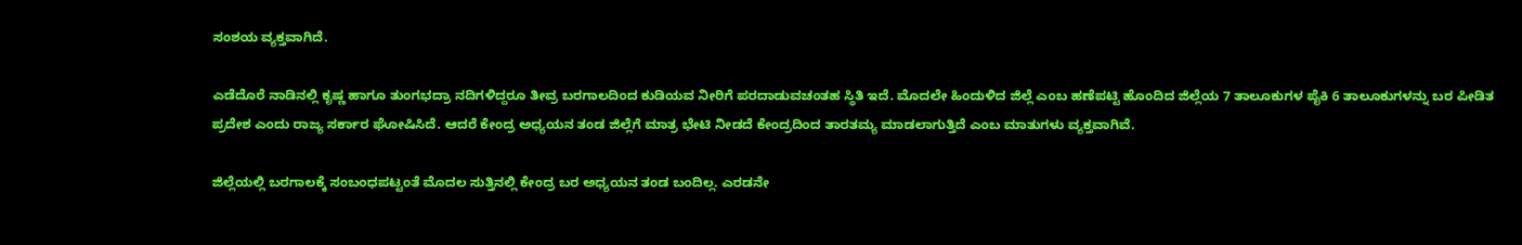ಸಂಶಯ ವ್ಯಕ್ತವಾಗಿದೆ.

ಎಡೆದೊರೆ ನಾಡಿನಲ್ಲಿ ಕೃಷ್ಣ ಹಾಗೂ ತುಂಗಭದ್ರಾ ನದಿಗಳಿದ್ದರೂ ತೀವ್ರ ಬರಗಾಲದಿಂದ ಕುಡಿಯವ ನೀರಿಗೆ ಪರದಾಡುವಚಂತಹ ಸ್ಥಿತಿ ಇದೆ. ಮೊದಲೇ ಹಿಂದುಳಿದ ಜಿಲ್ಲೆ ಎಂಬ ಹಣೆಪಟ್ಟಿ ಹೊಂದಿದ ಜಿಲ್ಲೆಯ 7 ತಾಲೂಕುಗಳ ಪೈಕಿ 6 ತಾಲೂಕುಗಳನ್ನು ಬರ ಪೀಡಿತ ಪ್ರದೇಶ ಎಂದು ರಾಜ್ಯ ಸರ್ಕಾರ ಘೋಷಿಸಿದೆ. ಆದರೆ ಕೇಂದ್ರ ಅಧ್ಯಯನ ತಂಡ ಜಿಲ್ಲೆಗೆ ಮಾತ್ರ ಭೇಟಿ ನೀಡದೆ ಕೇಂದ್ರದಿಂದ ತಾರತಮ್ಯ ಮಾಡಲಾಗುತ್ತಿದೆ ಎಂಬ ಮಾತುಗಳು ವ್ಯಕ್ತವಾಗಿವೆ.

ಜಿಲ್ಲೆಯಲ್ಲಿ ಬರಗಾಲಕ್ಕೆ ಸಂಬಂಧಪಟ್ಟಂತೆ ಮೊದಲ ಸುತ್ತಿನಲ್ಲಿ ಕೇಂದ್ರ ಬರ ಅಧ್ಯಯನ ತಂಡ ಬಂದಿಲ್ಲ. ಎರಡನೇ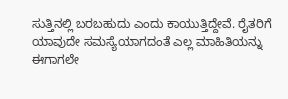ಸುತ್ತಿನಲ್ಲಿ ಬರಬಹುದು ಎಂದು ಕಾಯುತ್ತಿದ್ದೇವೆ. ರೈತರಿಗೆ ಯಾವುದೇ ಸಮಸ್ಯೆಯಾಗದಂತೆ ಎಲ್ಲ ಮಾಹಿತಿಯನ್ನು ಈಗಾಗಲೇ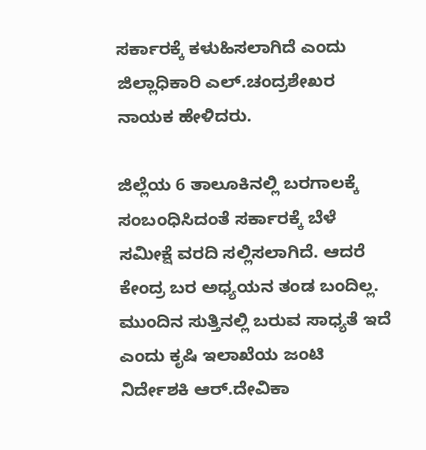ಸರ್ಕಾರಕ್ಕೆ ಕಳುಹಿಸಲಾಗಿದೆ ಎಂದು ಜಿಲ್ಲಾಧಿಕಾರಿ ಎಲ್.ಚಂದ್ರಶೇಖರ ನಾಯಕ ಹೇಳಿದರು.

ಜಿಲ್ಲೆಯ 6 ತಾಲೂಕಿನಲ್ಲಿ ಬರಗಾಲಕ್ಕೆ ಸಂಬಂಧಿಸಿದಂತೆ ಸರ್ಕಾರಕ್ಕೆ ಬೆಳೆ ಸಮೀಕ್ಷೆ ವರದಿ ಸಲ್ಲಿಸಲಾಗಿದೆ. ಆದರೆ ಕೇಂದ್ರ ಬರ ಅಧ್ಯಯನ ತಂಡ ಬಂದಿಲ್ಲ. ಮುಂದಿನ ಸುತ್ತಿನಲ್ಲಿ ಬರುವ ಸಾಧ್ಯತೆ ಇದೆ ಎಂದು ಕೃಷಿ ಇಲಾಖೆಯ ಜಂಟಿ ನಿರ್ದೇಶಕಿ ಆರ್.ದೇವಿಕಾ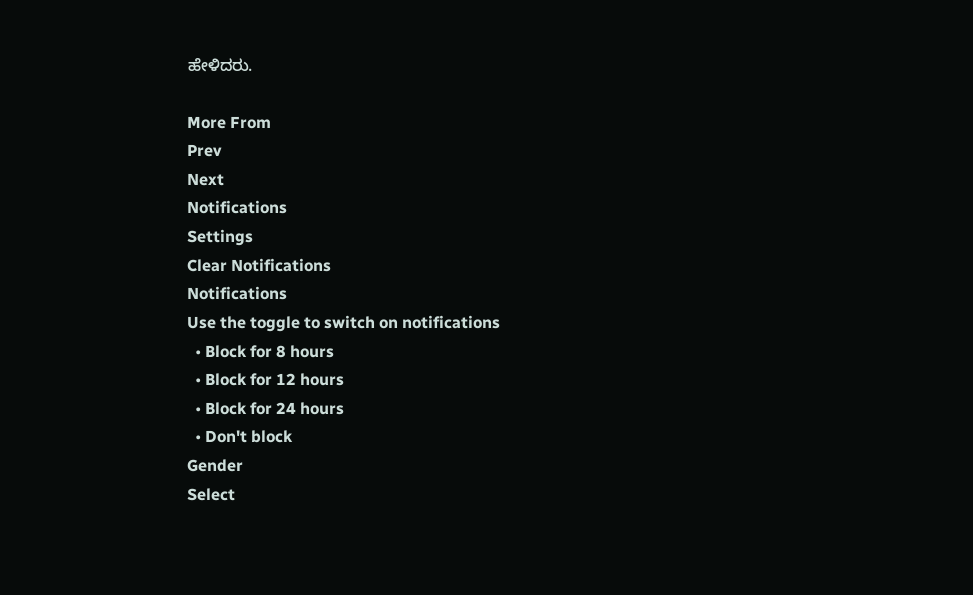ಹೇಳಿದರು.

More From
Prev
Next
Notifications
Settings
Clear Notifications
Notifications
Use the toggle to switch on notifications
  • Block for 8 hours
  • Block for 12 hours
  • Block for 24 hours
  • Don't block
Gender
Select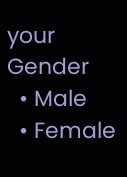your Gender
  • Male
  • Female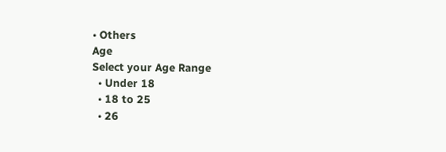• Others
Age
Select your Age Range
  • Under 18
  • 18 to 25
  • 26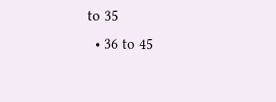to 35
  • 36 to 45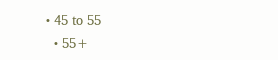• 45 to 55
  • 55+